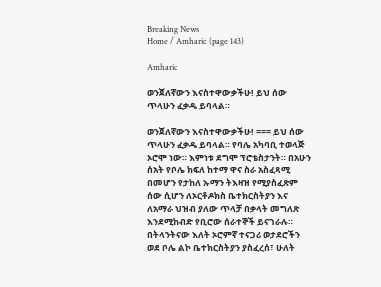Breaking News
Home / Amharic (page 143)

Amharic

ወንጀለኛውን እናስተዋውቃችሁ! ይህ ሰው ጥላሁን ፈቃዱ ይባላል።

ወንጀለኛውን እናስተዋውቃችሁ! === ይህ ሰው ጥላሁን ፈቃዱ ይባላል። የባሌ አካባቢ ተወላጅ ኦሮሞ ነው። እምነቱ ደግሞ ፕሮቴስታንት። በአሁን ሰአት የቦሌ ክፍለ ከተማ ዋና ስራ አስፈጻሚ በመሆን የታከለ ኡማን ትእዛዝ የሚያስፈጽም ሰው ሲሆን ለኦርቶዶክስ ቤተክርስትያን እና ለአማራ ህዝብ ያለው ጥላቻ በቃላት መግለጽ እንደሚከብድ የቢሮው ሰራተኞች ይናገራሉ። በትላንትናው እለት ኦሮምኛ ተናጋሪ ወታደሮችን ወደ ቦሌ ልኮ ቤተክርስትያን ያስፈረሰ፣ ሁለት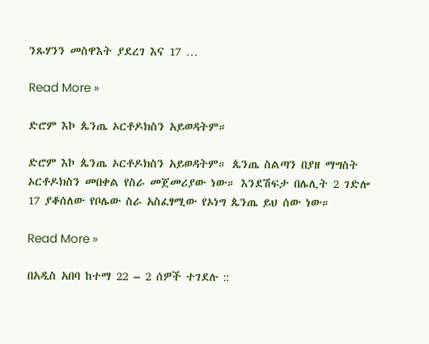ንጹሃንን መስዋእት ያደረገ እና 17 …

Read More »

ድሮም እኮ ጴንጤ ኦርቶዶክስን አይወዳትም።

ድሮም እኮ ጴንጤ ኦርቶዶክስን አይወዳትም። ጴንጤ ስልጣን በያዘ ማግስት ኦርቶዶክስን መበቀል የስራ መጀመሪያው ነው። እንደሽፍታ በሌሊት 2 ገድሎ 17 ያቆሰለው የቦሌው ስራ አስፈፃሚው የኦነግ ጴንጤ ይህ ሰው ነው።

Read More »

በአዲስ አበባ ከተማ 22 – 2 ሰዎች ተገደሉ ::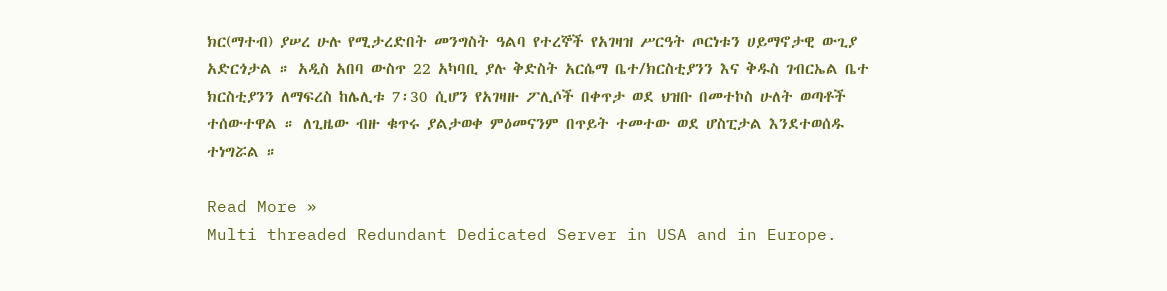ክር(ማተብ) ያሠረ ሁሉ የሚታረድበት መንግስት ዓልባ የተረኞች የአገዛዝ ሥርዓት ጦርነቱን ሀይማኖታዊ ውጊያ አድርጎታል ። አዲስ አበባ ውስጥ 22 አካባቢ ያሉ ቅድስት አርሴማ ቤተ/ክርስቲያንን እና ቅዱስ ገብርኤል ቤተ ክርስቲያንን ለማፍረስ ከሌሊቱ 7፡30 ሲሆን የአገዛዙ ፖሊሶች በቀጥታ ወደ ህዝቡ በመተኮስ ሁለት ወጣቶች ተሰውተዋል ። ለጊዜው ብዙ ቁጥሩ ያልታወቀ ምዕመናንም በጥይት ተመተው ወደ ሆስፒታል እንደተወሰዱ ተነግሯል ።

Read More »
Multi threaded Redundant Dedicated Server in USA and in Europe.